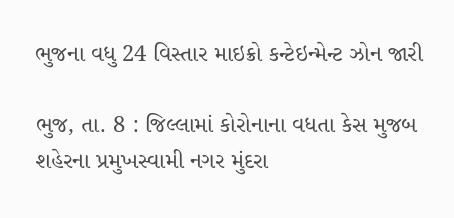ભુજના વધુ 24 વિસ્તાર માઇક્રો કન્ટેઇન્મેન્ટ ઝોન જારી

ભુજ, તા. 8 : જિલ્લામાં કોરોનાના વધતા કેસ મુજબ શહેરના પ્રમુખસ્વામી નગર મુંદરા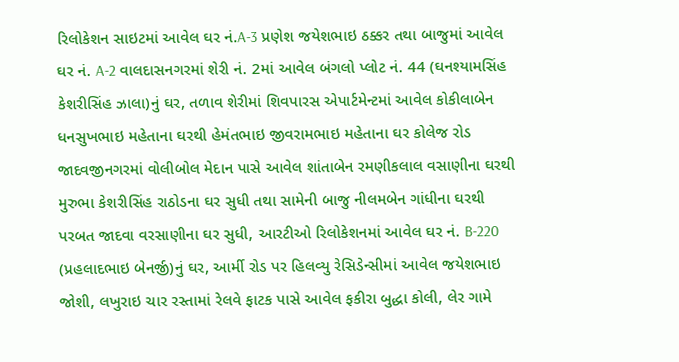રિલોકેશન સાઇટમાં આવેલ ઘર નં.A-3 પ્રણેશ જયેશભાઇ ઠક્કર તથા બાજુમાં આવેલ ઘર નં. A-2 વાલદાસનગરમાં શેરી નં. 2માં આવેલ બંગલો પ્લોટ નં. 44 (ઘનશ્યામસિંહ કેશરીસિંહ ઝાલા)નું ઘર, તળાવ શેરીમાં શિવપારસ એપાર્ટમેન્ટમાં આવેલ કોકીલાબેન ધનસુખભાઇ મહેતાના ઘરથી હેમંતભાઇ જીવરામભાઇ મહેતાના ઘર કોલેજ રોડ જાદવજીનગરમાં વોલીબોલ મેદાન પાસે આવેલ શાંતાબેન રમણીકલાલ વસાણીના ઘરથી મુરુભા કેશરીસિંહ રાઠોડના ઘર સુધી તથા સામેની બાજુ નીલમબેન ગાંધીના ઘરથી પરબત જાદવા વરસાણીના ઘર સુધી, આરટીઓ રિલોકેશનમાં આવેલ ઘર નં. B-220 (પ્રહલાદભાઇ બેનર્જી)નું ઘર, આર્મી રોડ પર હિલવ્યુ રેસિડેન્સીમાં આવેલ જયેશભાઇ જોશી, લખુરાઇ ચાર રસ્તામાં રેલવે ફાટક પાસે આવેલ ફકીરા બુદ્ધા કોલી, લેર ગામે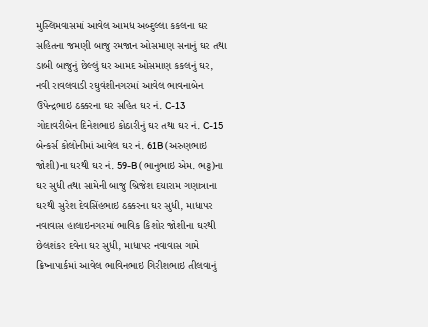મુસ્લિમવાસમાં આવેલ આમધ અબ્દુલ્લા કકલના ઘર સહિતના જમણી બાજુ રમજાન ઓસમાણ સનાનું ઘર તથા ડાબી બાજુનું છેલ્લું ઘર આમદ ઓસમાણ કકલનું ઘર, નવી રાવલવાડી રઘુવંશીનગરમાં આવેલ ભાવનાબેન ઉપેન્દ્રભાઇ ઠક્કરના ઘર સહિત ઘર નં. C-13 ગોદાવરીબેન દિનેશભાઇ કોઠારીનું ઘર તથા ઘર નં. C-15 બેન્કર્સ કોલોનીમાં આવેલ ઘર નં. 61B (અરુણભાઇ જોશી)ના ઘરથી ઘર નં. 59-B (ભાનુભાઇ એમ. ભટ્ટ)ના ઘર સુધી તથા સામેની બાજુ બ્રિજેશ દયારામ ગણાત્રાના ઘરથી સુરેશ દેવસિંહભાઇ ઠક્કરના ઘર સુધી, માધાપર નવાવાસ હાલાઇનગરમાં ભાવિક કિશોર જોશીના ઘરથી છેલશંકર દવેના ઘર સુધી, માધાપર નવાવાસ ગામે ક્રિષ્નાપાર્કમાં આવેલ ભાવિનભાઇ ગિરીશભાઇ તીલવાનું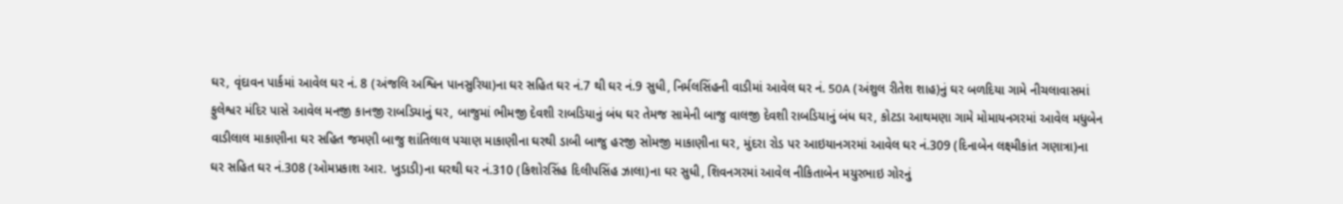ઘર, વૃંદાવન પાર્કમાં આવેલ ઘર નં. 8 (અંજલિ અશ્વિન પાનસુરિયા)ના ઘર સહિત ઘર નં.7 થી ઘર નં.9 સુધી, નિર્મલસિંહની વાડીમાં આવેલ ઘર નં. 50A (અંશુલ રીતેશ શાહ)નું ઘર બળદિયા ગામે નીચલાવાસમાં ફુલેશ્વર મંદિર પાસે આવેલ મનજી કાનજી રાબડિયાનું ઘર, બાજુમાં ભીમજી દેવશી રાબડિયાનું બંધ ઘર તેમજ સામેની બાજુ વાલજી દેવશી રાબડિયાનું બંધ ઘર, કોટડા આથમણા ગામે મોમાયનગરમાં આવેલ મધુબેન વાડીલાલ માકાણીના ઘર સહિત જમણી બાજુ શાંતિલાલ પચાણ માકાણીના ઘરથી ડાબી બાજુ હરજી સોમજી માકાણીના ઘર, મુંદરા રોડ પર આઇયાનગરમાં આવેલ ઘર નં.309 (દિનાબેન લક્ષ્મીકાંત ગણાત્રા)ના ઘર સહિત ઘર નં.308 (ઓમપ્રકાશ આર. ખુડાડી)ના ઘરથી ઘર નં.310 (કિશોરસિંહ દિલીપસિંહ ઝાલા)ના ઘર સુધી, શિવનગરમાં આવેલ નીકિતાબેન મયુરભાઇ ગોરનું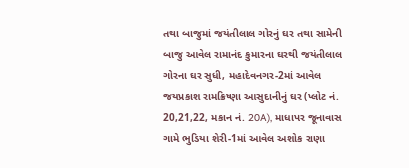તથા બાજુમાં જયંતીલાલ ગોરનું ઘર તથા સામેની બાજુ આવેલ રામાનંદ કુમારના ઘરથી જયંતીલાલ ગોરના ઘર સુધી, મહાદેવનગર-2માં આવેલ જયપ્રકાશ રામક્રિષ્ણા આસુદાનીનું ઘર (પ્લોટ નં. 20,21,22, મકાન નં. 20A), માધાપર જૂનાવાસ ગામે ભુડિયા શેરી-1માં આવેલ અશોક રાણા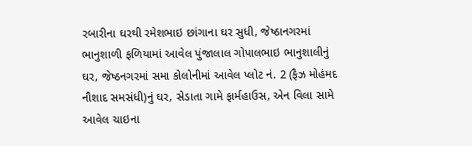રબારીના ઘરથી રમેશભાઇ છાંગાના ઘર સુધી, જેષ્ઠાનગરમાં ભાનુશાળી ફળિયામાં આવેલ પુંજાલાલ ગોપાલભાઇ ભાનુશાલીનું ઘર, જેષ્ઠનગરમાં સમા કોલોનીમાં આવેલ પ્લોટ નં. 2 (ફૈઝ મોહંમદ નૌશાદ સમસંધી)નું ઘર, સેડાતા ગામે ફાર્મહાઉસ, એન વિલા સામે આવેલ ચાઇના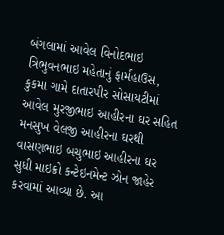બંગલામાં આવેલ વિનોદભાઇ ત્રિભુવનભાઇ મહેતાનું ફાર્મહાઉસ, કુકમા ગામે દાતારપીર સોસાયટીમાં આવેલ મુરજીભાઇ આહીરના ઘર સહિત મનસુખ વેલજી આહીરના ઘરથી વાસણભાઇ બચુભાઇ આહીરના ઘર સુધી માઇક્રો કન્ટેઇનમેન્ટ ઝોન જાહેર કરવામાં આવ્યા છે. આ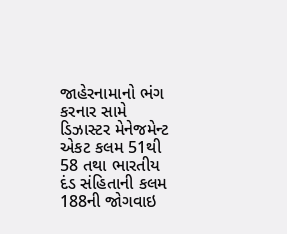જાહેરનામાનો ભંગ કરનાર સામે ડિઝાસ્ટર મેનેજમેન્ટ એકટ કલમ 51થી 58 તથા ભારતીય દંડ સંહિતાની કલમ 188ની જોગવાઇ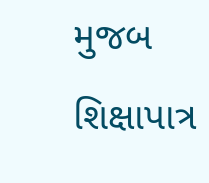મુજબ શિક્ષાપાત્ર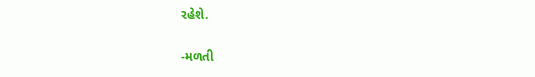રહેશે.

-મળતી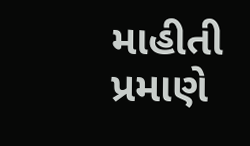માહીતી પ્રમાણે